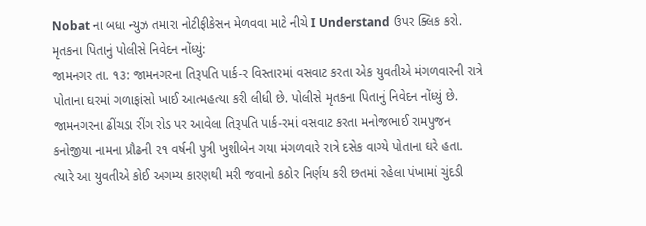Nobat ના બધા ન્યુઝ તમારા નોટીફીકેસન મેળવવા માટે નીચે I Understand ઉપર ક્લિક કરો.
મૃતકના પિતાનું પોલીસે નિવેદન નોંધ્યું:
જામનગર તા. ૧૩: જામનગરના તિરૂપતિ પાર્ક-ર વિસ્તારમાં વસવાટ કરતા એક યુવતીએ મંગળવારની રાત્રે પોતાના ઘરમાં ગળાફાંસો ખાઈ આત્મહત્યા કરી લીધી છે. પોલીસે મૃતકના પિતાનું નિવેદન નોંધ્યું છે.
જામનગરના ઢીંચડા રીંગ રોડ પર આવેલા તિરૂપતિ પાર્ક-રમાં વસવાટ કરતા મનોજભાઈ રામપુજન કનોજીયા નામના પ્રૌઢની ૨૧ વર્ષની પુત્રી ખુશીબેન ગયા મંગળવારે રાત્રે દસેક વાગ્યે પોતાના ઘરે હતા.
ત્યારે આ યુવતીએ કોઈ અગમ્ય કારણથી મરી જવાનો કઠોર નિર્ણય કરી છતમાં રહેલા પંખામાં ચુંદડી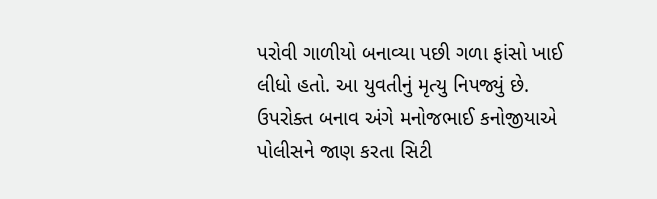પરોવી ગાળીયો બનાવ્યા પછી ગળા ફાંસો ખાઈ લીધો હતો. આ યુવતીનું મૃત્યુ નિપજ્યું છે.
ઉપરોક્ત બનાવ અંગે મનોજભાઈ કનોજીયાએ પોલીસને જાણ કરતા સિટી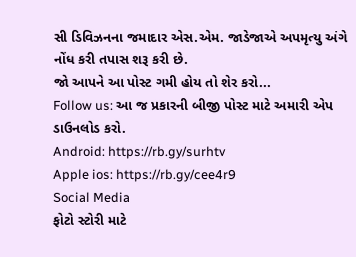સી ડિવિઝનના જમાદાર એસ.એમ. જાડેજાએ અપમૃત્યુ અંગે નોંધ કરી તપાસ શરૂ કરી છે.
જો આપને આ પોસ્ટ ગમી હોય તો શેર કરો...
Follow us: આ જ પ્રકારની બીજી પોસ્ટ માટે અમારી એપ ડાઉનલોડ કરો.
Android: https://rb.gy/surhtv
Apple ios: https://rb.gy/cee4r9
Social Media
ફોટો સ્ટોરી માટે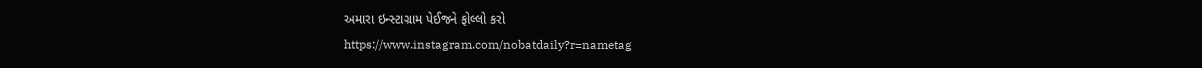અમારા ઇન્સ્ટાગ્રામ પેઈજને ફોલ્લો કરો
https://www.instagram.com/nobatdaily?r=nametag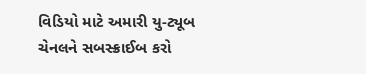વિડિયો માટે અમારી યુ-ટ્યૂબ ચેનલને સબસ્ક્રાઈબ કરો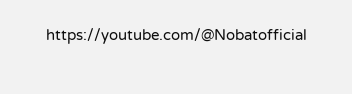https://youtube.com/@Nobatofficial